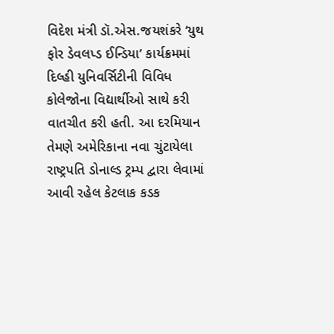વિદેશ મંત્રી ડૉ.એસ.જયશંકરે ‘યુથ ફોર ડેવલપ્ડ ઈન્ડિયા’ કાર્યક્રમમાં દિલ્હી યુનિવર્સિટીની વિવિધ કોલેજોના વિદ્યાર્થીઓ સાથે કરી વાતચીત કરી હતી. આ દરમિયાન તેમણે અમેરિકાના નવા ચુંટાયેલા રાષ્ટ્રપતિ ડોનાલ્ડ ટ્રમ્પ દ્વારા લેવામાં આવી રહેલ કેટલાક કડક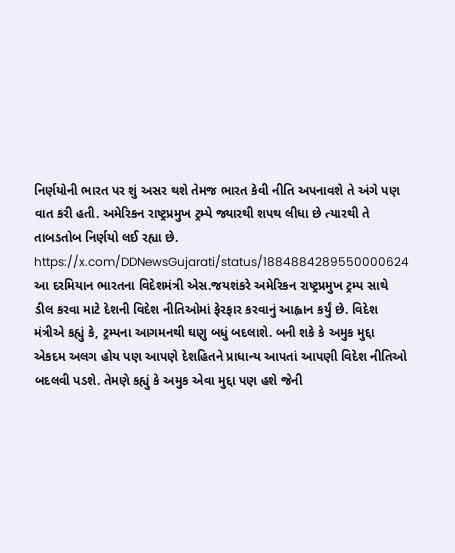નિર્ણયોની ભારત પર શું અસર થશે તેમજ ભારત કેવી નીતિ અપનાવશે તે અંગે પણ વાત કરી હતી. અમેરિકન રાષ્ટ્રપ્રમુખ ટ્રમ્પે જ્યારથી શપથ લીધા છે ત્યારથી તે તાબડતોબ નિર્ણયો લઈ રહ્યા છે.
https://x.com/DDNewsGujarati/status/1884884289550000624
આ દરમિયાન ભારતના વિદેશમંત્રી એસ.જયશંકરે અમેરિકન રાષ્ટ્રપ્રમુખ ટ્રમ્પ સાથે ડીલ કરવા માટે દેશની વિદેશ નીતિઓમાં ફેરફાર કરવાનું આહ્વાન કર્યું છે. વિદેશ મંત્રીએ કહ્યું કે, ટ્રમ્પના આગમનથી ઘણુ બધું બદલાશે. બની શકે કે અમુક મુદ્દા એકદમ અલગ હોય પણ આપણે દેશહિતને પ્રાધાન્ય આપતાં આપણી વિદેશ નીતિઓ બદલવી પડશે. તેમણે કહ્યું કે અમુક એવા મુદ્દા પણ હશે જેની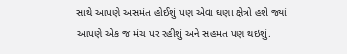સાથે આપણે અસમંત હોઈશું પણ એવા ઘણા ક્ષેત્રો હશે જ્યાં આપણે એક જ મંચ પર રહીશું અને સહમત પણ થઇશું.